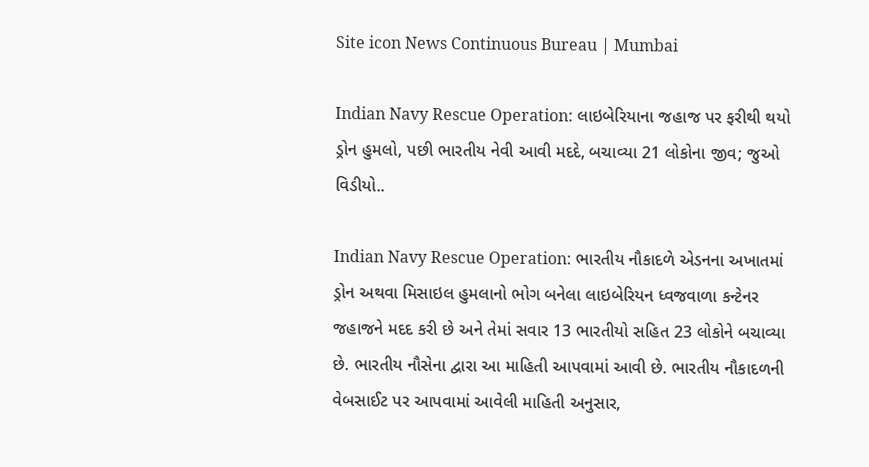Site icon News Continuous Bureau | Mumbai

Indian Navy Rescue Operation: લાઇબેરિયાના જહાજ પર ફરીથી થયો ડ્રોન હુમલો, પછી ભારતીય નેવી આવી મદદે, બચાવ્યા 21 લોકોના જીવ; જુઓ વિડીયો..

Indian Navy Rescue Operation: ભારતીય નૌકાદળે એડનના અખાતમાં ડ્રોન અથવા મિસાઇલ હુમલાનો ભોગ બનેલા લાઇબેરિયન ધ્વજવાળા કન્ટેનર જહાજને મદદ કરી છે અને તેમાં સવાર 13 ભારતીયો સહિત 23 લોકોને બચાવ્યા છે. ભારતીય નૌસેના દ્વારા આ માહિતી આપવામાં આવી છે. ભારતીય નૌકાદળની વેબસાઈટ પર આપવામાં આવેલી માહિતી અનુસાર,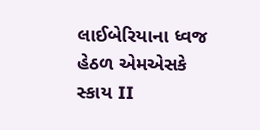લાઈબેરિયાના ધ્વજ હેઠળ એમએસકે સ્કાય II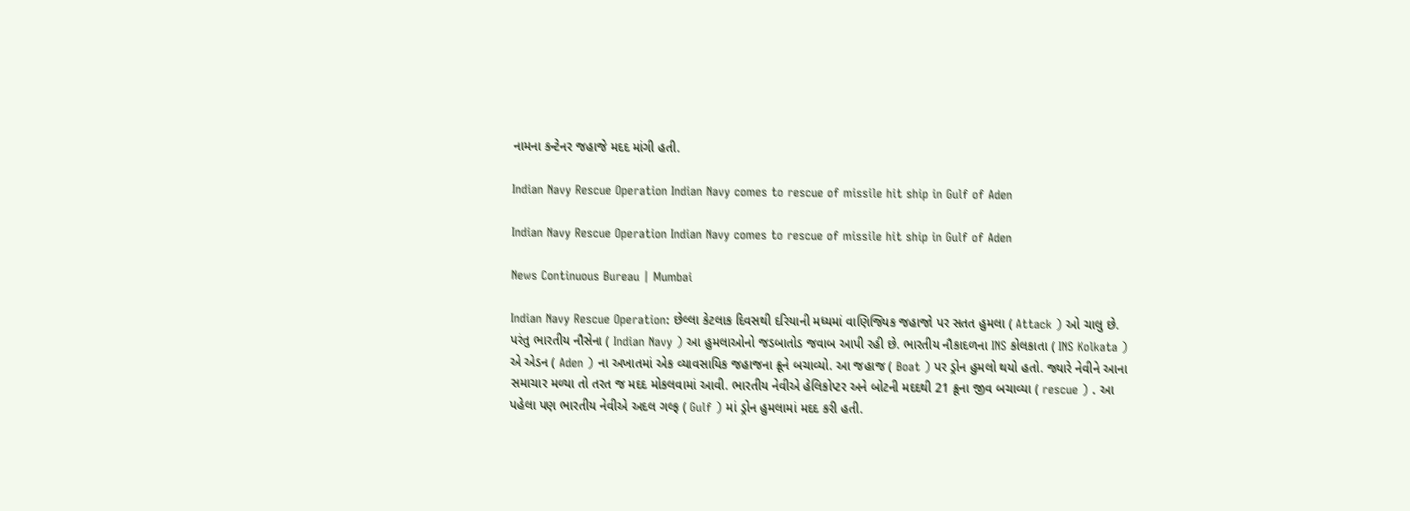નામના કન્ટેનર જહાજે મદદ માંગી હતી.

Indian Navy Rescue Operation Indian Navy comes to rescue of missile hit ship in Gulf of Aden

Indian Navy Rescue Operation Indian Navy comes to rescue of missile hit ship in Gulf of Aden

News Continuous Bureau | Mumbai

Indian Navy Rescue Operation: છેલ્લા કેટલાક દિવસથી દરિયાની મધ્યમાં વાણિજ્યિક જહાજો પર સતત હુમલા ( Attack ) ઓ ચાલુ છે. પરંતુ ભારતીય નૌસેના ( Indian Navy ) આ હુમલાઓનો જડબાતોડ જવાબ આપી રહી છે. ભારતીય નૌકાદળના INS કોલકાતા ( INS Kolkata ) એ એડન ( Aden ) ના અખાતમાં એક વ્યાવસાયિક જહાજના ક્રૂને બચાવ્યો. આ જહાજ ( Boat ) પર ડ્રોન હુમલો થયો હતો. જ્યારે નેવીને આના સમાચાર મળ્યા તો તરત જ મદદ મોકલવામાં આવી. ભારતીય નેવીએ હેલિકોપ્ટર અને બોટની મદદથી 21 ક્રૂના જીવ બચાવ્યા ( rescue ) . આ પહેલા પણ ભારતીય નેવીએ અદલ ગલ્ફ ( Gulf ) માં ડ્રોન હુમલામાં મદદ કરી હતી.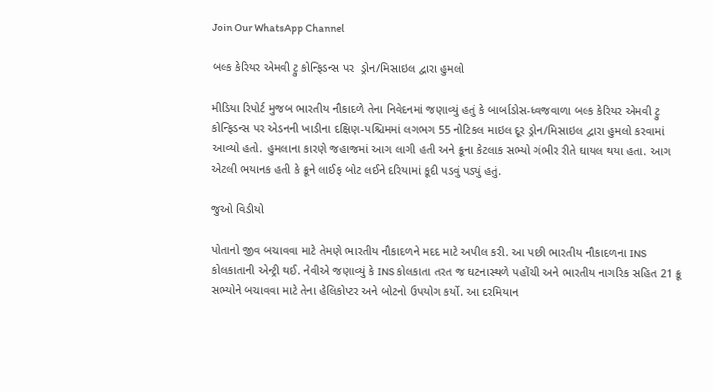Join Our WhatsApp Channel

બલ્ક કેરિયર એમવી ટ્રુ કોન્ફિડન્સ પર  ડ્રોન/મિસાઇલ દ્વારા હુમલો

મીડિયા રિપોર્ટ મુજબ ભારતીય નૌકાદળે તેના નિવેદનમાં જણાવ્યું હતું કે બાર્બાડોસ-ધ્વજવાળા બલ્ક કેરિયર એમવી ટ્રુ કોન્ફિડન્સ પર એડનની ખાડીના દક્ષિણ-પશ્ચિમમાં લગભગ 55 નોટિકલ માઇલ દૂર ડ્રોન/મિસાઇલ દ્વારા હુમલો કરવામાં આવ્યો હતો. હુમલાના કારણે જહાજમાં આગ લાગી હતી અને ક્રૂના કેટલાક સભ્યો ગંભીર રીતે ઘાયલ થયા હતા. આગ એટલી ભયાનક હતી કે ક્રૂને લાઈફ બોટ લઈને દરિયામાં કૂદી પડવું પડ્યું હતું.

જુઓ વિડીયો

પોતાનો જીવ બચાવવા માટે તેમણે ભારતીય નૌકાદળને મદદ માટે અપીલ કરી. આ પછી ભારતીય નૌકાદળના INS કોલકાતાની એન્ટ્રી થઈ. નેવીએ જણાવ્યું કે INS કોલકાતા તરત જ ઘટનાસ્થળે પહોંચી અને ભારતીય નાગરિક સહિત 21 ક્રૂ સભ્યોને બચાવવા માટે તેના હેલિકોપ્ટર અને બોટનો ઉપયોગ કર્યો. આ દરમિયાન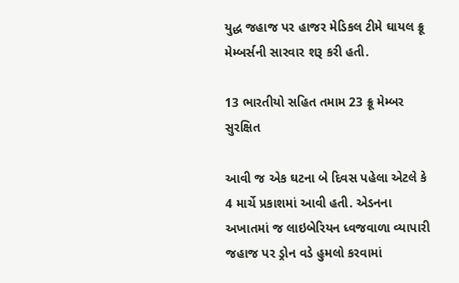યુદ્ધ જહાજ પર હાજર મેડિકલ ટીમે ઘાયલ ક્રૂ મેમ્બર્સની સારવાર શરૂ કરી હતી.

13 ભારતીયો સહિત તમામ 23 ક્રૂ મેમ્બર સુરક્ષિત

આવી જ એક ઘટના બે દિવસ પહેલા એટલે કે 4 માર્ચે પ્રકાશમાં આવી હતી. એડનના અખાતમાં જ લાઇબેરિયન ધ્વજવાળા વ્યાપારી જહાજ પર ડ્રોન વડે હુમલો કરવામાં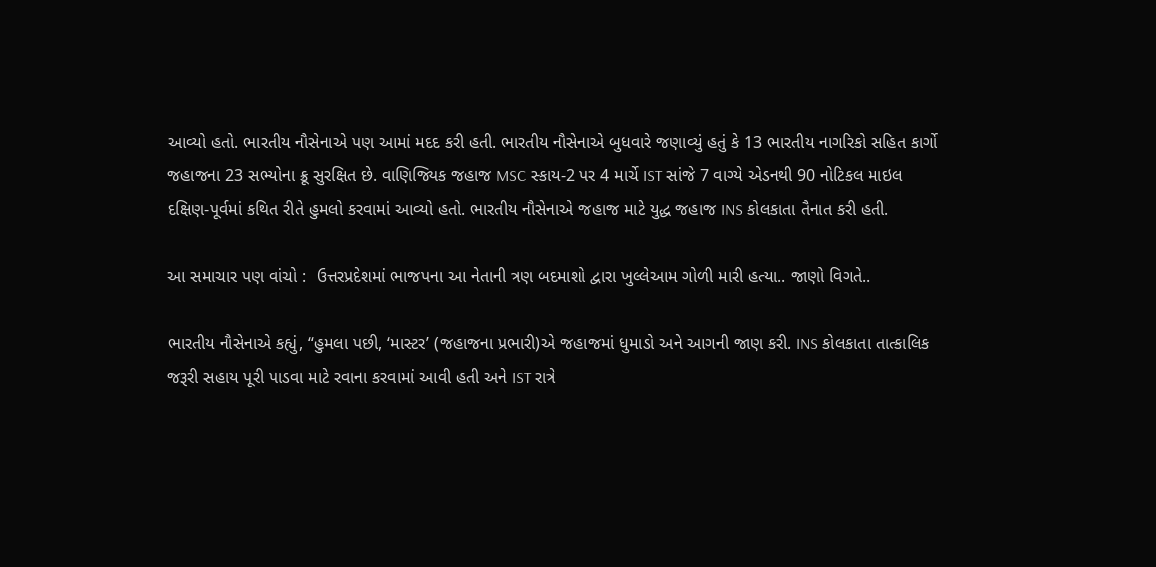આવ્યો હતો. ભારતીય નૌસેનાએ પણ આમાં મદદ કરી હતી. ભારતીય નૌસેનાએ બુધવારે જણાવ્યું હતું કે 13 ભારતીય નાગરિકો સહિત કાર્ગો જહાજના 23 સભ્યોના ક્રૂ સુરક્ષિત છે. વાણિજ્યિક જહાજ MSC સ્કાય-2 પર 4 માર્ચે IST સાંજે 7 વાગ્યે એડનથી 90 નોટિકલ માઇલ દક્ષિણ-પૂર્વમાં કથિત રીતે હુમલો કરવામાં આવ્યો હતો. ભારતીય નૌસેનાએ જહાજ માટે યુદ્ધ જહાજ INS કોલકાતા તૈનાત કરી હતી.

આ સમાચાર પણ વાંચો :  ઉત્તરપ્રદેશમાં ભાજપના આ નેતાની ત્રણ બદમાશો દ્વારા ખુલ્લેઆમ ગોળી મારી હત્યા.. જાણો વિગતે..

ભારતીય નૌસેનાએ કહ્યું, “હુમલા પછી, ‘માસ્ટર’ (જહાજના પ્રભારી)એ જહાજમાં ધુમાડો અને આગની જાણ કરી. INS કોલકાતા તાત્કાલિક જરૂરી સહાય પૂરી પાડવા માટે રવાના કરવામાં આવી હતી અને IST રાત્રે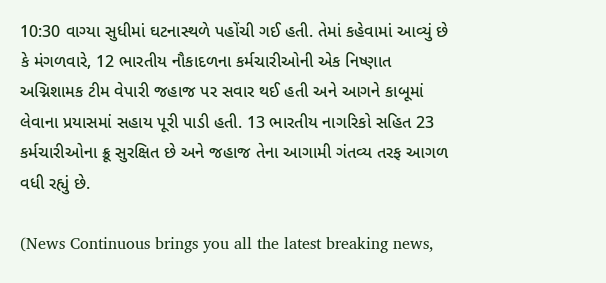10:30 વાગ્યા સુધીમાં ઘટનાસ્થળે પહોંચી ગઈ હતી. તેમાં કહેવામાં આવ્યું છે કે મંગળવારે, 12 ભારતીય નૌકાદળના કર્મચારીઓની એક નિષ્ણાત અગ્નિશામક ટીમ વેપારી જહાજ પર સવાર થઈ હતી અને આગને કાબૂમાં લેવાના પ્રયાસમાં સહાય પૂરી પાડી હતી. 13 ભારતીય નાગરિકો સહિત 23 કર્મચારીઓના ક્રૂ સુરક્ષિત છે અને જહાજ તેના આગામી ગંતવ્ય તરફ આગળ વધી રહ્યું છે.

(News Continuous brings you all the latest breaking news,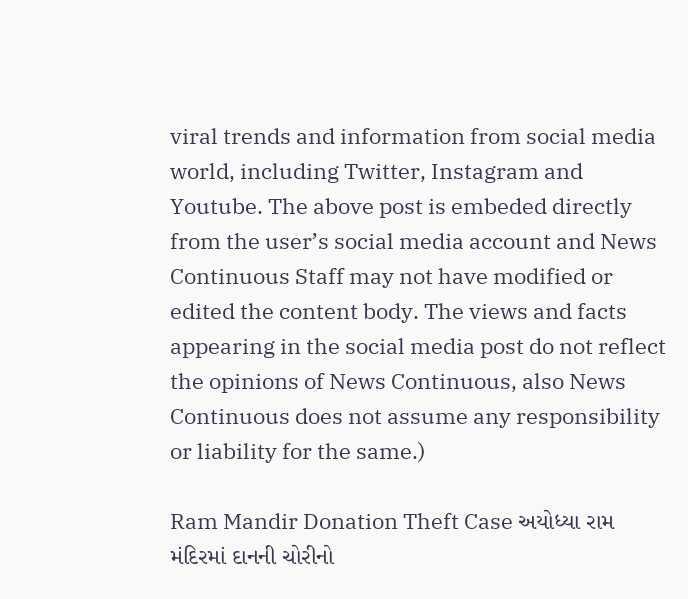viral trends and information from social media world, including Twitter, Instagram and Youtube. The above post is embeded directly from the user’s social media account and News Continuous Staff may not have modified or edited the content body. The views and facts appearing in the social media post do not reflect the opinions of News Continuous, also News Continuous does not assume any responsibility or liability for the same.)

Ram Mandir Donation Theft Case અયોધ્યા રામ મંદિરમાં દાનની ચોરીનો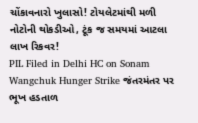ચોંકાવનારો ખુલાસો! ટોયલેટમાંથી મળી નોટોની થોકડીઓ, ટૂંક જ સમયમાં આટલા લાખ રિકવર!
PIL Filed in Delhi HC on Sonam Wangchuk Hunger Strike જંતરમંતર પર ભૂખ હડતાળ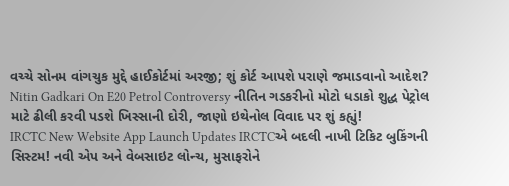વચ્ચે સોનમ વાંગચુક મુદ્દે હાઈકોર્ટમાં અરજી; શું કોર્ટ આપશે પરાણે જમાડવાનો આદેશ?
Nitin Gadkari On E20 Petrol Controversy નીતિન ગડકરીનો મોટો ધડાકો શુદ્ધ પેટ્રોલ માટે ઢીલી કરવી પડશે ખિસ્સાની દોરી, જાણો ઇથેનોલ વિવાદ પર શું કહ્યું!
IRCTC New Website App Launch Updates IRCTCએ બદલી નાખી ટિકિટ બુકિંગની સિસ્ટમ! નવી એપ અને વેબસાઇટ લોન્ચ, મુસાફરોને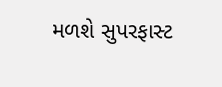મળશે સુપરફાસ્ટ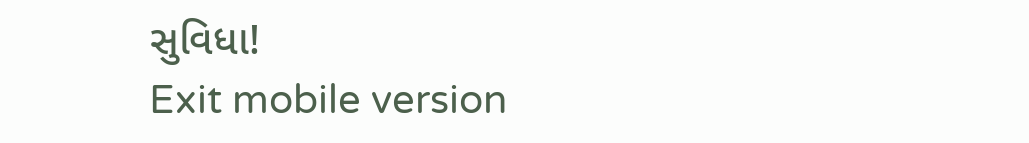સુવિધા!
Exit mobile version